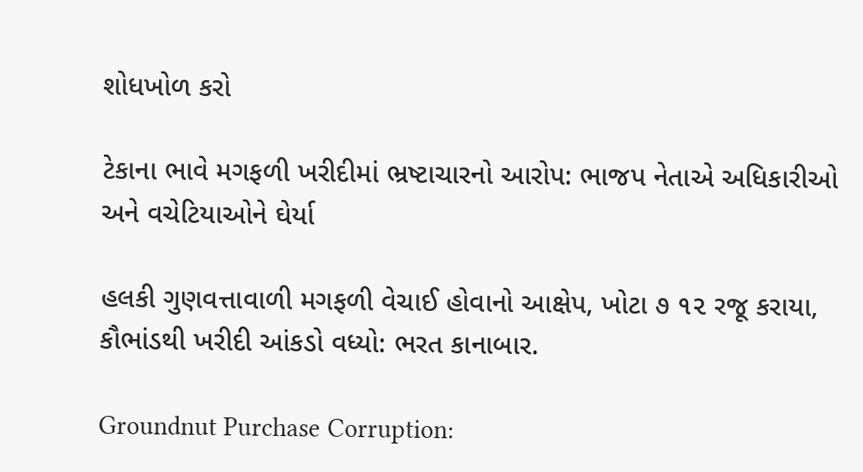શોધખોળ કરો

ટેકાના ભાવે મગફળી ખરીદીમાં ભ્રષ્ટાચારનો આરોપ: ભાજપ નેતાએ અધિકારીઓ અને વચેટિયાઓને ઘેર્યા

હલકી ગુણવત્તાવાળી મગફળી વેચાઈ હોવાનો આક્ષેપ, ખોટા ૭ ૧૨ રજૂ કરાયા, કૌભાંડથી ખરીદી આંકડો વધ્યો: ભરત કાનાબાર.

Groundnut Purchase Corruption: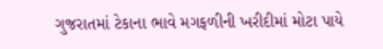ગુજરાતમાં ટેકાના ભાવે મગફળીની ખરીદીમાં મોટા પાયે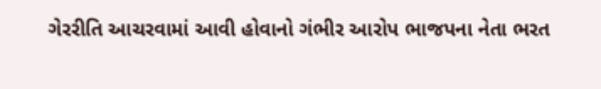ગેરરીતિ આચરવામાં આવી હોવાનો ગંભીર આરોપ ભાજપના નેતા ભરત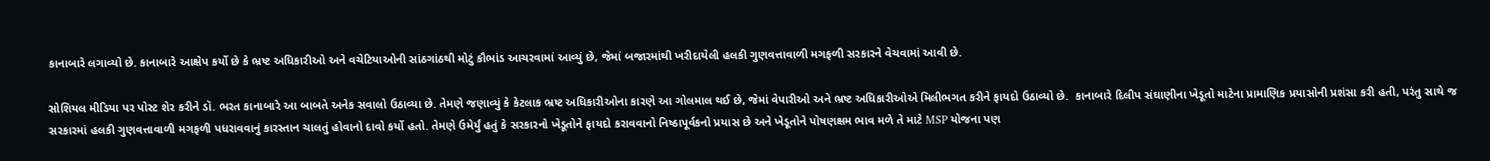કાનાબારે લગાવ્યો છે. કાનાબારે આક્ષેપ કર્યો છે કે ભ્રષ્ટ અધિકારીઓ અને વચેટિયાઓની સાંઠગાંઠથી મોટું કૌભાંડ આચરવામાં આવ્યું છે, જેમાં બજારમાંથી ખરીદાયેલી હલકી ગુણવત્તાવાળી મગફળી સરકારને વેચવામાં આવી છે.

સોશિયલ મીડિયા પર પોસ્ટ શેર કરીને ડૉ. ભરત કાનાબારે આ બાબતે અનેક સવાલો ઉઠાવ્યા છે. તેમણે જણાવ્યું કે કેટલાક ભ્રષ્ટ અધિકારીઓના કારણે આ ગોલમાલ થઈ છે, જેમાં વેપારીઓ અને ભ્રષ્ટ અધિકારીઓએ મિલીભગત કરીને ફાયદો ઉઠાવ્યો છે.  કાનાબારે દિલીપ સંઘાણીના ખેડૂતો માટેના પ્રામાણિક પ્રયાસોની પ્રશંસા કરી હતી, પરંતુ સાથે જ સરકારમાં હલકી ગુણવત્તાવાળી મગફળી પધરાવવાનું કારસ્તાન ચાલતું હોવાનો દાવો કર્યો હતો. તેમણે ઉમેર્યું હતું કે સરકારનો ખેડૂતોને ફાયદો કરાવવાનો નિષ્ઠાપૂર્વકનો પ્રયાસ છે અને ખેડૂતોને પોષણક્ષમ ભાવ મળે તે માટે MSP યોજના પણ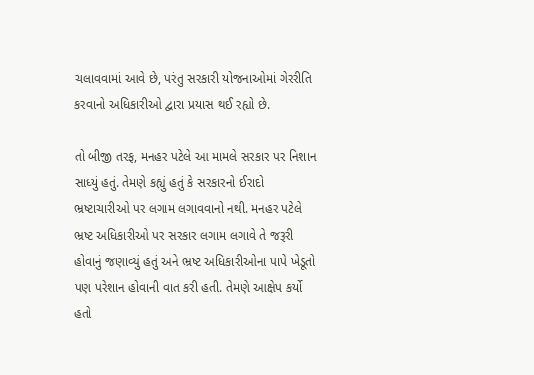ચલાવવામાં આવે છે, પરંતુ સરકારી યોજનાઓમાં ગેરરીતિ કરવાનો અધિકારીઓ દ્વારા પ્રયાસ થઈ રહ્યો છે.

તો બીજી તરફ, મનહર પટેલે આ મામલે સરકાર પર નિશાન સાધ્યું હતું. તેમણે કહ્યું હતું કે સરકારનો ઈરાદો ભ્રષ્ટાચારીઓ પર લગામ લગાવવાનો નથી. મનહર પટેલે ભ્રષ્ટ અધિકારીઓ પર સરકાર લગામ લગાવે તે જરૂરી હોવાનું જણાવ્યું હતું અને ભ્રષ્ટ અધિકારીઓના પાપે ખેડૂતો પણ પરેશાન હોવાની વાત કરી હતી. તેમણે આક્ષેપ કર્યો હતો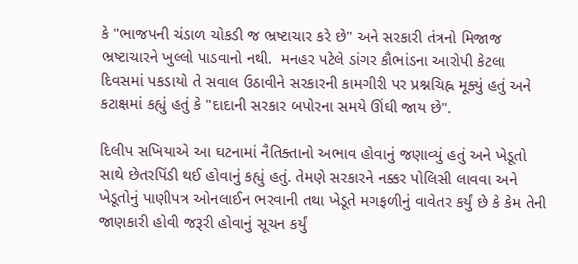કે "ભાજપની ચંડાળ ચોકડી જ ભ્રષ્ટાચાર કરે છે" અને સરકારી તંત્રનો મિજાજ ભ્રષ્ટાચારને ખુલ્લો પાડવાનો નથી.  મનહર પટેલે ડાંગર કૌભાંડના આરોપી કેટલા દિવસમાં પકડાયો તે સવાલ ઉઠાવીને સરકારની કામગીરી પર પ્રશ્નચિહ્ન મૂક્યું હતું અને કટાક્ષમાં કહ્યું હતું કે "દાદાની સરકાર બપોરના સમયે ઊંઘી જાય છે".

દિલીપ સખિયાએ આ ઘટનામાં નૈતિક્તાનો અભાવ હોવાનું જણાવ્યું હતું અને ખેડૂતો સાથે છેતરપિંડી થઈ હોવાનું કહ્યું હતું. તેમણે સરકારને નક્કર પોલિસી લાવવા અને ખેડૂતોનું પાણીપત્ર ઓનલાઈન ભરવાની તથા ખેડૂતે મગફળીનું વાવેતર કર્યું છે કે કેમ તેની જાણકારી હોવી જરૂરી હોવાનું સૂચન કર્યું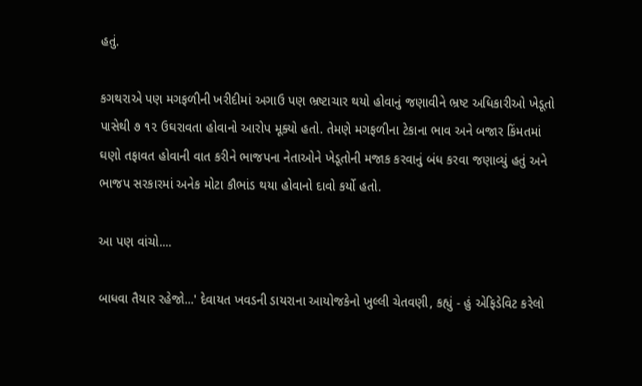હતું.

કગથરાએ પણ મગફળીની ખરીદીમાં અગાઉ પણ ભ્રષ્ટાચાર થયો હોવાનું જણાવીને ભ્રષ્ટ અધિકારીઓ ખેડૂતો પાસેથી ૭ ૧૨ ઉઘરાવતા હોવાનો આરોપ મૂક્યો હતો. તેમણે મગફળીના ટેકાના ભાવ અને બજાર કિંમતમાં ઘણો તફાવત હોવાની વાત કરીને ભાજપના નેતાઓને ખેડૂતોની મજાક કરવાનું બંધ કરવા જણાવ્યું હતું અને ભાજપ સરકારમાં અનેક મોટા કૌભાંડ થયા હોવાનો દાવો કર્યો હતો.

આ પણ વાંચો....

બાધવા તૈયાર રહેજો...' દેવાયત ખવડની ડાયરાના આયોજકેનો ખુલ્લી ચેતવણી, કહ્યું - હું એફિડેવિટ કરેલો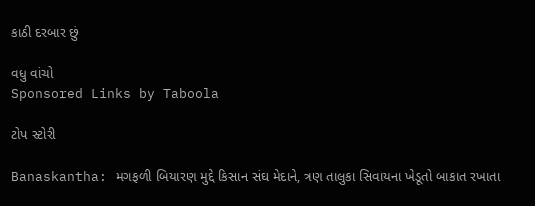કાઠી દરબાર છું

વધુ વાંચો
Sponsored Links by Taboola

ટોપ સ્ટોરી

Banaskantha: મગફળી બિયારણ મુદ્દે કિસાન સંઘ મેદાને, ત્રણ તાલુકા સિવાયના ખેડૂતો બાકાત રખાતા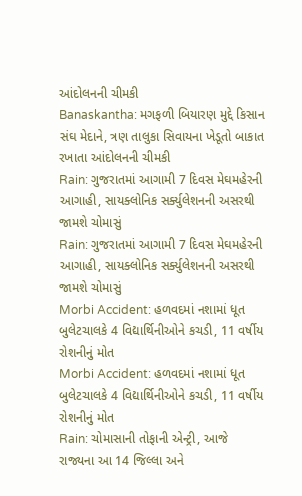આંદોલનની ચીમકી
Banaskantha: મગફળી બિયારણ મુદ્દે કિસાન સંઘ મેદાને, ત્રણ તાલુકા સિવાયના ખેડૂતો બાકાત રખાતા આંદોલનની ચીમકી
Rain: ગુજરાતમાં આગામી 7 દિવસ મેઘમહેરની આગાહી, સાયક્લોનિક સર્ક્યુલેશનની અસરથી જામશે ચોમાસું
Rain: ગુજરાતમાં આગામી 7 દિવસ મેઘમહેરની આગાહી, સાયક્લોનિક સર્ક્યુલેશનની અસરથી જામશે ચોમાસું
Morbi Accident: હળવદમાં નશામાં ધૂત બુલેટચાલકે 4 વિદ્યાર્થિનીઓને કચડી, 11 વર્ષીય રોશનીનું મોત
Morbi Accident: હળવદમાં નશામાં ધૂત બુલેટચાલકે 4 વિદ્યાર્થિનીઓને કચડી, 11 વર્ષીય રોશનીનું મોત
Rain: ચોમાસાની તોફાની એન્ટ્રી, આજે રાજ્યના આ 14 જિલ્લા અને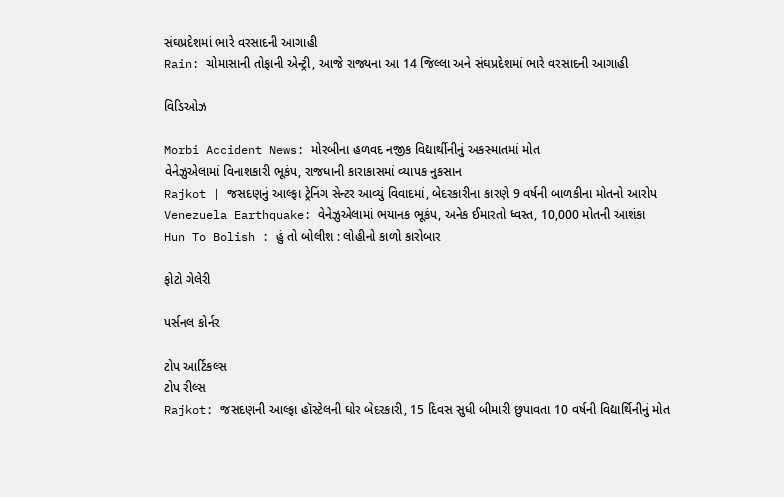સંઘપ્રદેશમાં ભારે વરસાદની આગાહી
Rain: ચોમાસાની તોફાની એન્ટ્રી, આજે રાજ્યના આ 14 જિલ્લા અને સંઘપ્રદેશમાં ભારે વરસાદની આગાહી

વિડિઓઝ

Morbi Accident News: મોરબીના હળવદ નજીક વિદ્યાર્થીનીનું અકસ્માતમાં મોત
વેનેઝુએલામાં વિનાશકારી ભૂકંપ, રાજધાની કારાકાસમાં વ્યાપક નુકસાન
Rajkot | જસદણનું આલ્ફા ટ્રેનિંગ સેન્ટર આવ્યું વિવાદમાં, બેદરકારીના કારણે 9 વર્ષની બાળકીના મોતનો આરોપ
Venezuela Earthquake: વેનેઝુએલામાં ભયાનક ભૂકંપ, અનેક ઈમારતો ધ્વસ્ત, 10,000 મોતની આશંકા
Hun To Bolish : હું તો બોલીશ : લોહીનો કાળો કારોબાર

ફોટો ગેલેરી

પર્સનલ કોર્નર

ટોપ આર્ટિકલ્સ
ટોપ રીલ્સ
Rajkot: જસદણની આલ્ફા હૉસ્ટેલની ઘોર બેદરકારી, 15 દિવસ સુધી બીમારી છુપાવતા 10 વર્ષની વિદ્યાર્થિનીનું મોત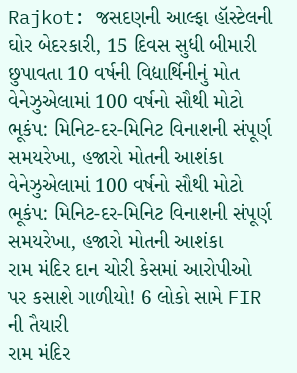Rajkot: જસદણની આલ્ફા હૉસ્ટેલની ઘોર બેદરકારી, 15 દિવસ સુધી બીમારી છુપાવતા 10 વર્ષની વિદ્યાર્થિનીનું મોત
વેનેઝુએલામાં 100 વર્ષનો સૌથી મોટો ભૂકંપ: મિનિટ-દર-મિનિટ વિનાશની સંપૂર્ણ સમયરેખા, હજારો મોતની આશંકા
વેનેઝુએલામાં 100 વર્ષનો સૌથી મોટો ભૂકંપ: મિનિટ-દર-મિનિટ વિનાશની સંપૂર્ણ સમયરેખા, હજારો મોતની આશંકા
રામ મંદિર દાન ચોરી કેસમાં આરોપીઓ પર કસાશે ગાળીયો! 6 લોકો સામે FIR ની તૈયારી
રામ મંદિર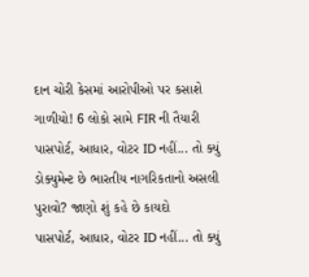દાન ચોરી કેસમાં આરોપીઓ પર કસાશે ગાળીયો! 6 લોકો સામે FIR ની તૈયારી
પાસપોર્ટ, આધાર, વોટર ID નહીં... તો ક્યું ડોક્યુમેન્ટ છે ભારતીય નાગરિકતાનો અસલી પુરાવો? જાણો શું કહે છે કાયદો
પાસપોર્ટ, આધાર, વોટર ID નહીં... તો ક્યું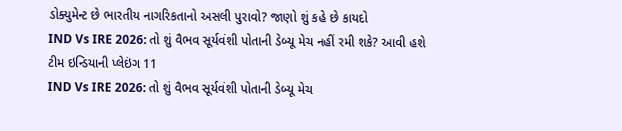ડોક્યુમેન્ટ છે ભારતીય નાગરિકતાનો અસલી પુરાવો? જાણો શું કહે છે કાયદો
IND Vs IRE 2026: તો શું વૈભવ સૂર્યવંશી પોતાની ડેબ્યૂ મેચ નહીં રમી શકે? આવી હશે ટીમ ઇન્ડિયાની પ્લેઇંગ 11
IND Vs IRE 2026: તો શું વૈભવ સૂર્યવંશી પોતાની ડેબ્યૂ મેચ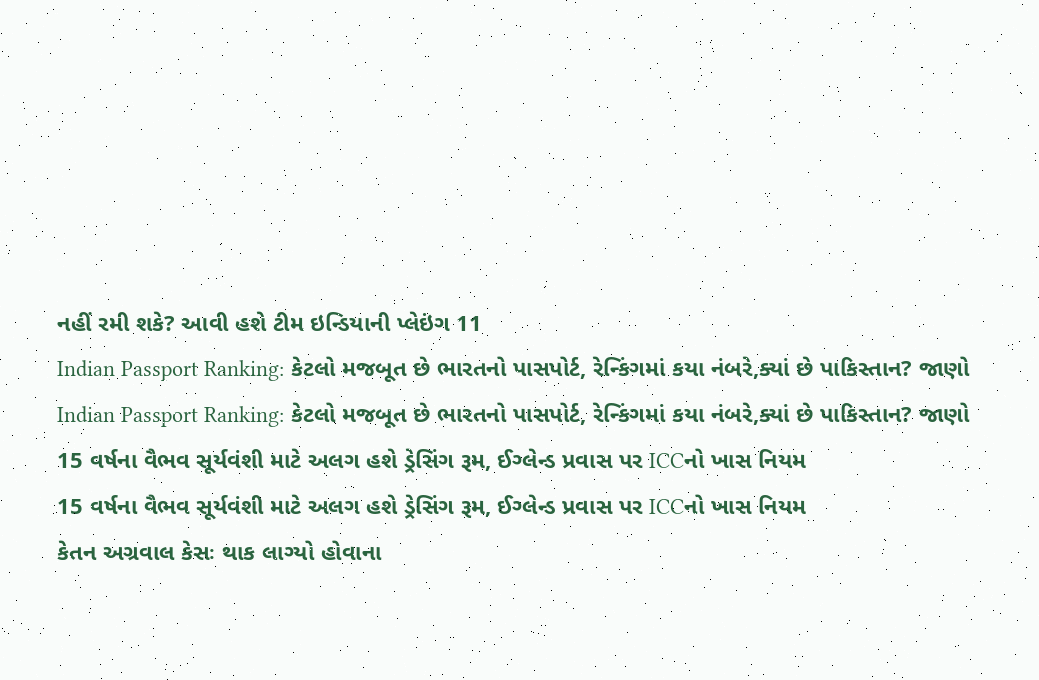નહીં રમી શકે? આવી હશે ટીમ ઇન્ડિયાની પ્લેઇંગ 11
Indian Passport Ranking: કેટલો મજબૂત છે ભારતનો પાસપોર્ટ, રેન્કિંગમાં કયા નંબરે,ક્યાં છે પાકિસ્તાન? જાણો
Indian Passport Ranking: કેટલો મજબૂત છે ભારતનો પાસપોર્ટ, રેન્કિંગમાં કયા નંબરે,ક્યાં છે પાકિસ્તાન? જાણો
15 વર્ષના વૈભવ સૂર્યવંશી માટે અલગ હશે ડ્રેસિંગ રૂમ, ઈગ્લેન્ડ પ્રવાસ પર ICCનો ખાસ નિયમ
15 વર્ષના વૈભવ સૂર્યવંશી માટે અલગ હશે ડ્રેસિંગ રૂમ, ઈગ્લેન્ડ પ્રવાસ પર ICCનો ખાસ નિયમ
કેતન અગ્રવાલ કેસઃ થાક લાગ્યો હોવાના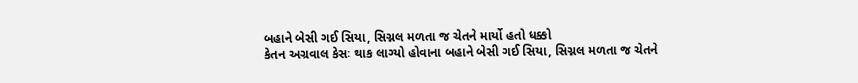બહાને બેસી ગઈ સિયા, સિગ્નલ મળતા જ ચેતને માર્યો હતો ધક્કો
કેતન અગ્રવાલ કેસઃ થાક લાગ્યો હોવાના બહાને બેસી ગઈ સિયા, સિગ્નલ મળતા જ ચેતને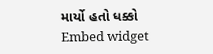માર્યો હતો ધક્કો
Embed widget